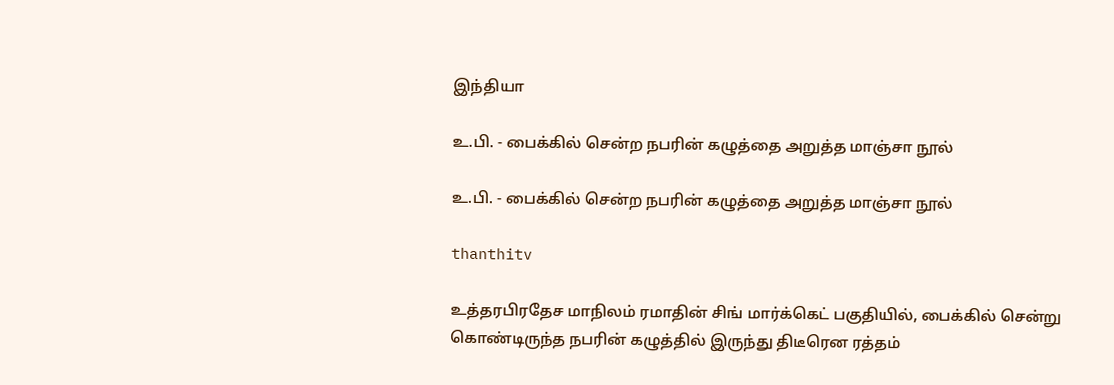இந்தியா

உ.பி. - பைக்கில் சென்ற நபரின் கழுத்தை அறுத்த மாஞ்சா நூல்

உ.பி. - பைக்கில் சென்ற நபரின் கழுத்தை அறுத்த மாஞ்சா நூல்

thanthitv

உத்தரபிரதேச மாநிலம் ரமாதின் சிங் மார்க்கெட் பகுதியில், பைக்கில் சென்று கொண்டிருந்த நபரின் கழுத்தில் இருந்து திடீரென ரத்தம்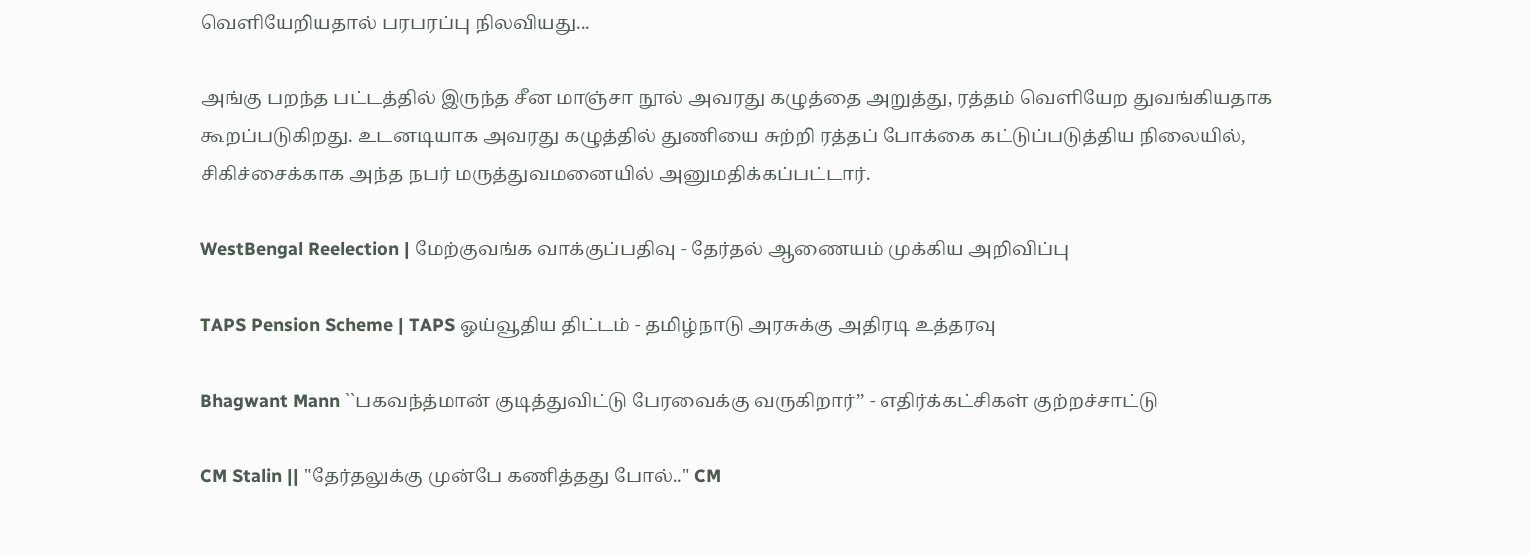வெளியேறியதால் பரபரப்பு நிலவியது...

அங்கு பறந்த பட்டத்தில் இருந்த சீன மாஞ்சா நூல் அவரது கழுத்தை அறுத்து, ரத்தம் வெளியேற துவங்கியதாக கூறப்படுகிறது. உடனடியாக அவரது கழுத்தில் துணியை சுற்றி ரத்தப் போக்கை கட்டுப்படுத்திய நிலையில், சிகிச்சைக்காக அந்த நபர் மருத்துவமனையில் அனுமதிக்கப்பட்டார்.

WestBengal Reelection | மேற்குவங்க வாக்குப்பதிவு - தேர்தல் ஆணையம் முக்கிய அறிவிப்பு

TAPS Pension Scheme | TAPS ஓய்வூதிய திட்டம் - தமிழ்நாடு அரசுக்கு அதிரடி உத்தரவு

Bhagwant Mann ``பகவந்த்மான் குடித்துவிட்டு பேரவைக்கு வருகிறார்’’ - எதிர்க்கட்சிகள் குற்றச்சாட்டு

CM Stalin || "தேர்தலுக்கு முன்பே கணித்தது போல்.." CM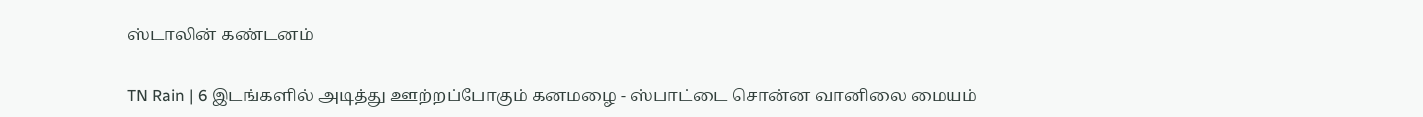ஸ்டாலின் கண்டனம்

TN Rain | 6 இடங்களில் அடித்து ஊற்றப்போகும் கனமழை - ஸ்பாட்டை சொன்ன வானிலை மையம்